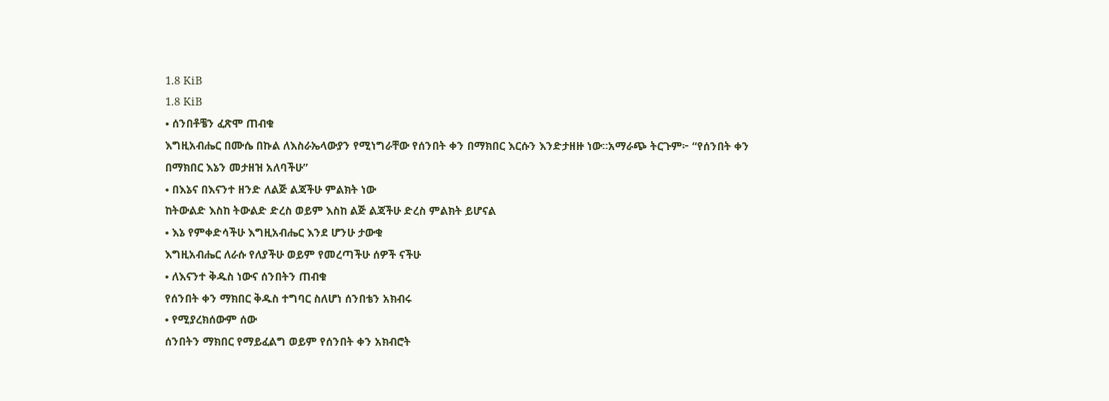1.8 KiB
1.8 KiB
• ሰንበቶቼን ፈጽሞ ጠብቁ
እግዚአብሔር በሙሴ በኩል ለእስራኤላውያን የሚነግራቸው የሰንበት ቀን በማክበር እርሱን እንድታዘዙ ነው።አማራጭ ትርጉም፦ “የሰንበት ቀን በማክበር እኔን መታዘዝ አለባችሁ”
• በእኔና በእናንተ ዘንድ ለልጅ ልጃችሁ ምልክት ነው
ከትውልድ እስከ ትውልድ ድረስ ወይም እስከ ልጅ ልጃችሁ ድረስ ምልክት ይሆናል
• እኔ የምቀድሳችሁ እግዚአብሔር እንደ ሆንሁ ታውቁ
እግዚአብሔር ለራሱ የለያችሁ ወይም የመረጣችሁ ሰዎች ናችሁ
• ለእናንተ ቅዱስ ነውና ሰንበትን ጠብቁ
የሰንበት ቀን ማክበር ቅዱስ ተግባር ስለሆነ ሰንበቴን አክብሩ
• የሚያረክሰውም ሰው
ሰንበትን ማክበር የማይፈልግ ወይም የሰንበት ቀን አክብሮት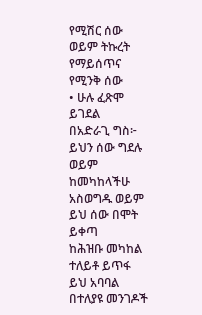የሚሽር ሰው ወይም ትኩረት የማይሰጥና የሚንቅ ሰው
• ሁሉ ፈጽሞ ይገደል
በአድራጊ ግስ፦ ይህን ሰው ግደሉ ወይም ከመካከላችሁ አስወግዱ ወይም ይህ ሰው በሞት ይቀጣ
ከሕዝቡ መካከል ተለይቶ ይጥፋ
ይህ አባባል በተለያዩ መንገዶች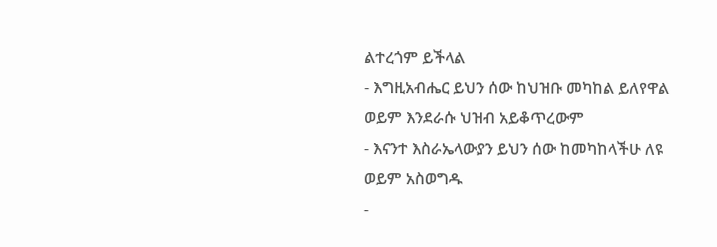ልተረጎም ይችላል
- እግዚአብሔር ይህን ሰው ከህዝቡ መካከል ይለየዋል ወይም እንደራሱ ህዝብ አይቆጥረውም
- እናንተ እስራኤላውያን ይህን ሰው ከመካከላችሁ ለዩ ወይም አስወግዱ
-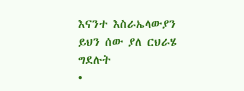እናንተ እስራኤላውያን ይህን ሰው ያለ ርህራሄ ግደሉት
•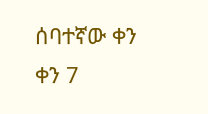ሰባተኛው ቀን
ቀን 7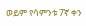ወይም የሳምንቱ 7ኛ ቀን